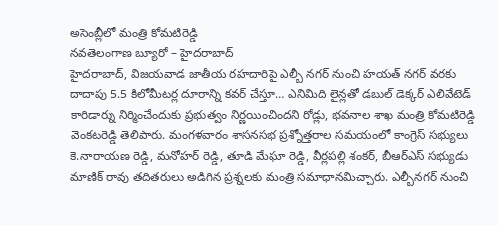అసెంబ్లీలో మంత్రి కోమటిరెడ్డి
నవతెలంగాణ బ్యూరో – హైదరాబాద్
హైదరాబాద్, విజయవాడ జాతీయ రహదారిపై ఎల్బీ నగర్ నుంచి హయత్ నగర్ వరకు దాదాపు 5.5 కిలోమీటర్ల దూరాన్ని కవర్ చేస్తూ… ఎనిమిది లైన్లతో డబుల్ డెక్కర్ ఎలివేటెడ్ కారిడార్ను నిర్మించేందుకు ప్రభుత్వం నిర్ణయించిందని రోడ్లు, భవనాల శాఖ మంత్రి కోమటిరెడ్డి వెంకటరెడ్డి తెలిపారు. మంగళవారం శాసనసభ ప్రశ్నోత్తరాల సమయంలో కాంగ్రెస్ సభ్యులు కె.నారాయణ రెడ్డి, మనోహర్ రెడ్డి, తూడి మేఘా రెడ్డి, వీర్లపల్లి శంకర్, బీఆర్ఎస్ సభ్యుడు మాణిక్ రావు తదితరులు అడిగిన ప్రశ్నలకు మంత్రి సమాధానమిచ్చారు. ఎల్బీనగర్ నుంచి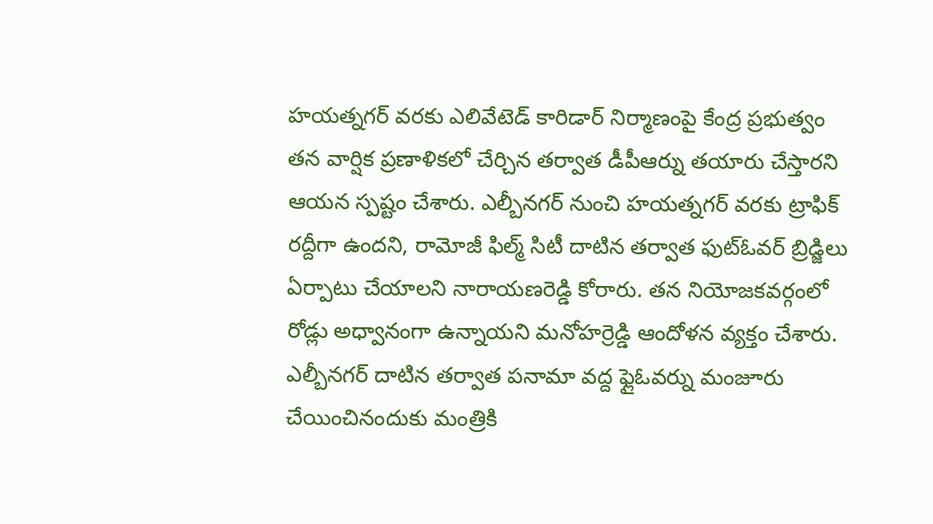హయత్నగర్ వరకు ఎలివేటెడ్ కారిడార్ నిర్మాణంపై కేంద్ర ప్రభుత్వం తన వార్షిక ప్రణాళికలో చేర్చిన తర్వాత డీపీఆర్ను తయారు చేస్తారని ఆయన స్పష్టం చేశారు. ఎల్బీనగర్ నుంచి హయత్నగర్ వరకు ట్రాఫిక్ రద్దీగా ఉందని, రామోజీ ఫిల్మ్ సిటీ దాటిన తర్వాత ఫుట్ఓవర్ బ్రిడ్జిలు ఏర్పాటు చేయాలని నారాయణరెడ్డి కోరారు. తన నియోజకవర్గంలో రోడ్లు అధ్వానంగా ఉన్నాయని మనోహర్రెడ్డి ఆందోళన వ్యక్తం చేశారు. ఎల్బీనగర్ దాటిన తర్వాత పనామా వద్ద ఫ్లైఓవర్ను మంజూరు చేయించినందుకు మంత్రికి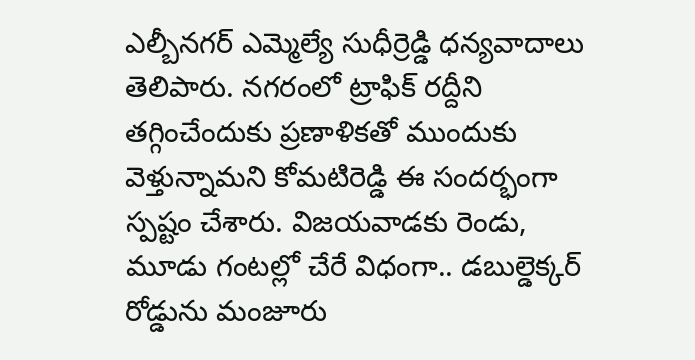ఎల్బీనగర్ ఎమ్మెల్యే సుధీర్రెడ్డి ధన్యవాదాలు తెలిపారు. నగరంలో ట్రాఫిక్ రద్దీని తగ్గించేందుకు ప్రణాళికతో ముందుకు వెళ్తున్నామని కోమటిరెడ్డి ఈ సందర్భంగా స్పష్టం చేశారు. విజయవాడకు రెండు, మూడు గంటల్లో చేరే విధంగా.. డబుల్డెక్కర్ రోడ్డును మంజూరు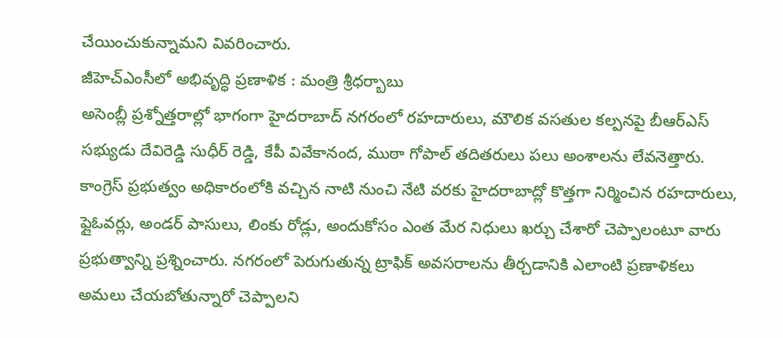చేయించుకున్నామని వివరించారు.
జీహెచ్ఎంసీలో అభివృద్ధి ప్రణాళిక : మంత్రి శ్రీధర్బాబు
అసెంబ్లీ ప్రశ్నోత్తరాల్లో భాగంగా హైదరాబాద్ నగరంలో రహదారులు, మౌలిక వసతుల కల్పనపై బీఆర్ఎస్ సభ్యుడు దేవిరెడ్డి సుధీర్ రెడ్డి, కేపీ వివేకానంద, ముఠా గోపాల్ తదితరులు పలు అంశాలను లేవనెత్తారు. కాంగ్రెస్ ప్రభుత్వం అధికారంలోకి వచ్చిన నాటి నుంచి నేటి వరకు హైదరాబాద్లో కొత్తగా నిర్మించిన రహదారులు, ఫ్లైఓవర్లు, అండర్ పాసులు, లింకు రోడ్లు, అందుకోసం ఎంత మేర నిధులు ఖర్చు చేశారో చెప్పాలంటూ వారు ప్రభుత్వాన్ని ప్రశ్నించారు. నగరంలో పెరుగుతున్న ట్రాఫిక్ అవసరాలను తీర్చడానికి ఎలాంటి ప్రణాళికలు అమలు చేయబోతున్నారో చెప్పాలని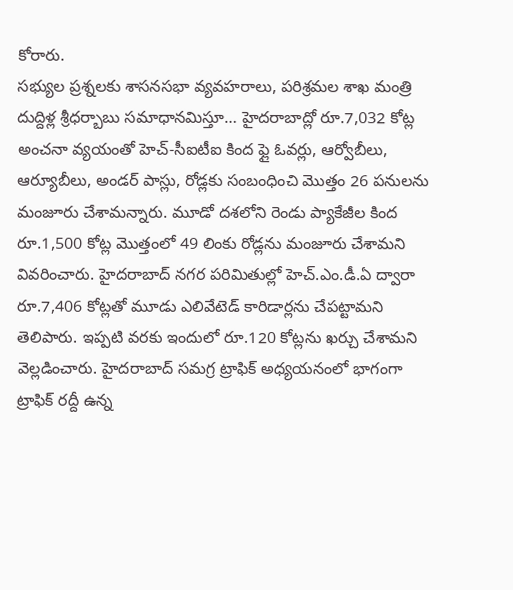కోరారు.
సభ్యుల ప్రశ్నలకు శాసనసభా వ్యవహరాలు, పరిశ్రమల శాఖ మంత్రి దుద్దిళ్ల శ్రీధర్బాబు సమాధానమిస్తూ… హైదరాబాద్లో రూ.7,032 కోట్ల అంచనా వ్యయంతో హెచ్-సీఐటీఐ కింద ఫ్లై ఓవర్లు, ఆర్వోబీలు, ఆర్యూబీలు, అండర్ పాస్లు, రోడ్లకు సంబంధించి మొత్తం 26 పనులను మంజూరు చేశామన్నారు. మూడో దశలోని రెండు ప్యాకేజీల కింద రూ.1,500 కోట్ల మొత్తంలో 49 లింకు రోడ్లను మంజూరు చేశామని వివరించారు. హైదరాబాద్ నగర పరిమితుల్లో హెచ్.ఎం.డీ.ఏ ద్వారా రూ.7,406 కోట్లతో మూడు ఎలివేటెడ్ కారిడార్లను చేపట్టామని తెలిపారు. ఇప్పటి వరకు ఇందులో రూ.120 కోట్లను ఖర్చు చేశామని వెల్లడించారు. హైదరాబాద్ సమగ్ర ట్రాఫిక్ అధ్యయనంలో భాగంగా ట్రాఫిక్ రద్దీ ఉన్న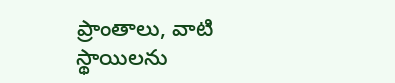ప్రాంతాలు, వాటి స్థాయిలను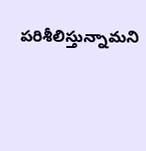పరిశీలిస్తున్నామని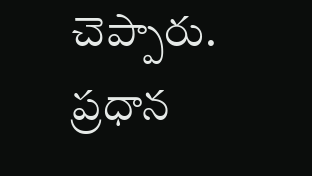చెప్పారు. ప్రధాన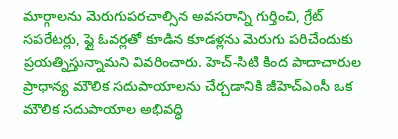మార్గాలను మెరుగుపరచాల్సిన అవసరాన్ని గుర్తించి, గ్రేట్ సపరేటర్లు, ఫ్లై ఓవర్లతో కూడిన కూడళ్లను మెరుగు పరిచేందుకు ప్రయత్నిస్తున్నామని వివరించారు. హెచ్-సిటి కింద పాదాచారుల ప్రాధాన్య మౌలిక సదుపాయాలను చేర్చడానికి జీహెచ్ఎంసీ ఒక మౌలిక సదుపాయాల అభివద్ధి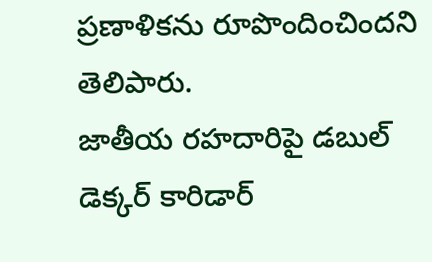ప్రణాళికను రూపొందించిందని తెలిపారు.
జాతీయ రహదారిపై డబుల్ డెక్కర్ కారిడార్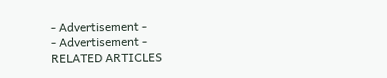- Advertisement -
- Advertisement -
RELATED ARTICLES